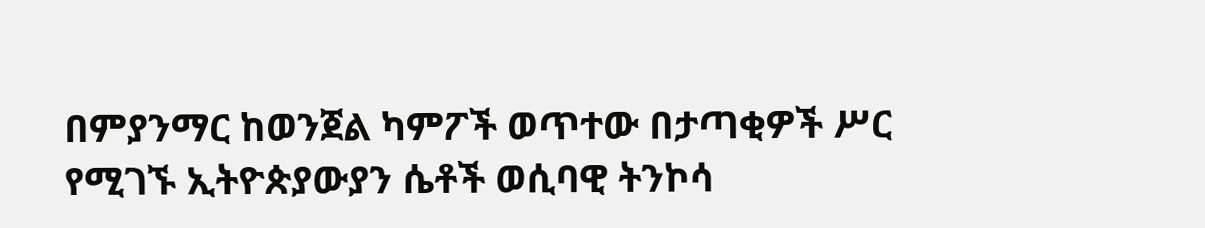በምያንማር ከወንጀል ካምፖች ወጥተው በታጣቂዎች ሥር የሚገኙ ኢትዮጵያውያን ሴቶች ወሲባዊ ትንኮሳ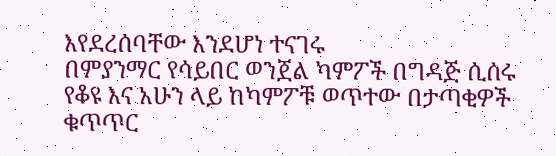እየደረሰባቸው እንደሆነ ተናገሩ
በምያንማር የሳይበር ወንጀል ካምፖች በግዳጅ ሲሰሩ የቆዩ እና አሁን ላይ ከካምፖቹ ወጥተው በታጣቂዎች ቁጥጥር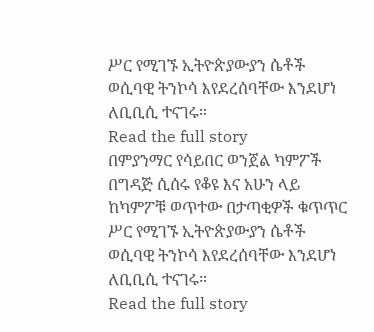ሥር የሚገኙ ኢትዮጵያውያን ሴቶች ወሲባዊ ትንኮሳ እየደረሰባቸው እንደሆነ ለቢቢሲ ተናገሩ።
Read the full story
በምያንማር የሳይበር ወንጀል ካምፖች በግዳጅ ሲሰሩ የቆዩ እና አሁን ላይ ከካምፖቹ ወጥተው በታጣቂዎች ቁጥጥር ሥር የሚገኙ ኢትዮጵያውያን ሴቶች ወሲባዊ ትንኮሳ እየደረሰባቸው እንደሆነ ለቢቢሲ ተናገሩ።
Read the full story